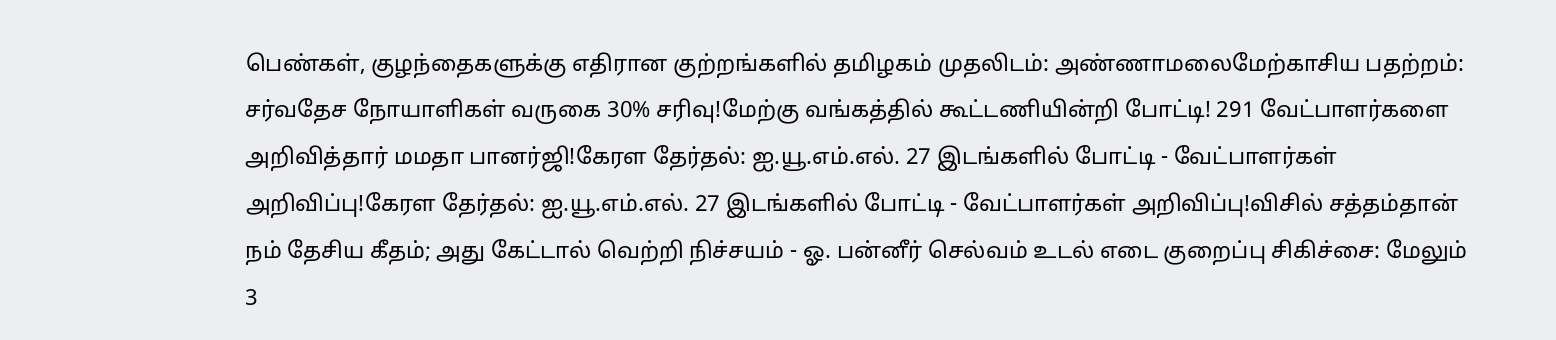பெண்கள், குழந்தைகளுக்கு எதிரான குற்றங்களில் தமிழகம் முதலிடம்: அண்ணாமலைமேற்காசிய பதற்றம்: சர்வதேச நோயாளிகள் வருகை 30% சரிவு!மேற்கு வங்கத்தில் கூட்டணியின்றி போட்டி! 291 வேட்பாளர்களை அறிவித்தார் மமதா பானர்ஜி!கேரள தேர்தல்: ஐ.யூ.எம்.எல். 27 இடங்களில் போட்டி - வேட்பாளர்கள் அறிவிப்பு!கேரள தேர்தல்: ஐ.யூ.எம்.எல். 27 இடங்களில் போட்டி - வேட்பாளர்கள் அறிவிப்பு!விசில் சத்தம்தான் நம் தேசிய கீதம்; அது கேட்டால் வெற்றி நிச்சயம் - ஓ. பன்னீர் செல்வம் உடல் எடை குறைப்பு சிகிச்சை: மேலும் 3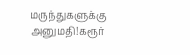மருந்துகளுக்கு அனுமதி!கரூர்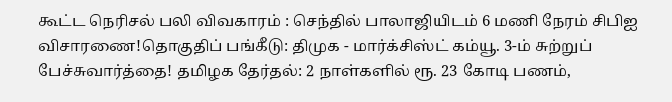கூட்ட நெரிசல் பலி விவகாரம் : செந்தில் பாலாஜியிடம் 6 மணி நேரம் சிபிஐ விசாரணை!தொகுதிப் பங்கீடு: திமுக - மார்க்சிஸ்ட் கம்யூ. 3-ம் சுற்றுப் பேச்சுவார்த்தை! தமிழக தேர்தல்: 2 நாள்களில் ரூ. 23 கோடி பணம்,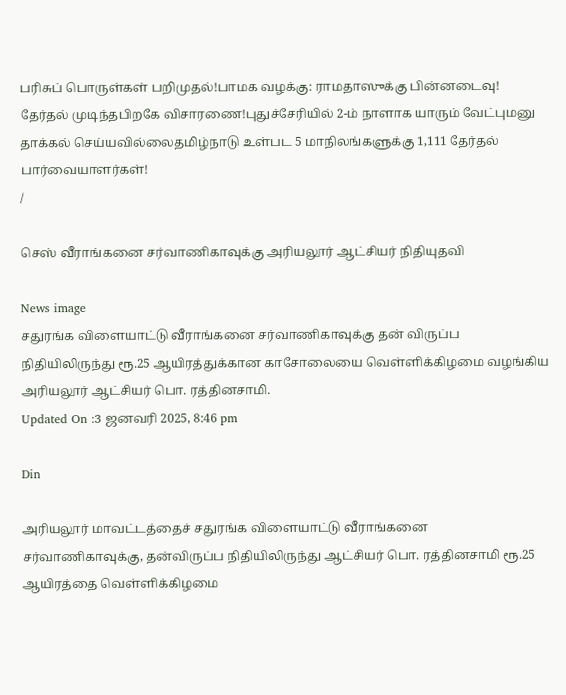பரிசுப் பொருள்கள் பறிமுதல்!பாமக வழக்கு: ராமதாஸுக்கு பின்னடைவு! தேர்தல் முடிந்தபிறகே விசாரணை!புதுச்சேரியில் 2-ம் நாளாக யாரும் வேட்புமனு தாக்கல் செய்யவில்லைதமிழ்நாடு உள்பட 5 மாநிலங்களுக்கு 1,111 தேர்தல் பார்வையாளர்கள்!
/

செஸ் வீராங்கனை சர்வாணிகாவுக்கு அரியலூர் ஆட்சியர் நிதியுதவி

News image
சதுரங்க விளையாட்டு வீராங்கனை சர்வாணிகாவுக்கு தன் விருப்ப நிதியிலிருந்து ரூ.25 ஆயிரத்துக்கான காசோலையை வெள்ளிக்கிழமை வழங்கிய அரியலூர் ஆட்சியர் பொ. ரத்தினசாமி.
Updated On :3 ஜனவரி 2025, 8:46 pm

Din

அரியலூர் மாவட்டத்தைச் சதுரங்க விளையாட்டு வீராங்கனை சர்வாணிகாவுக்கு, தன்விருப்ப நிதியிலிருந்து ஆட்சியர் பொ. ரத்தினசாமி ரூ.25 ஆயிரத்தை வெள்ளிக்கிழமை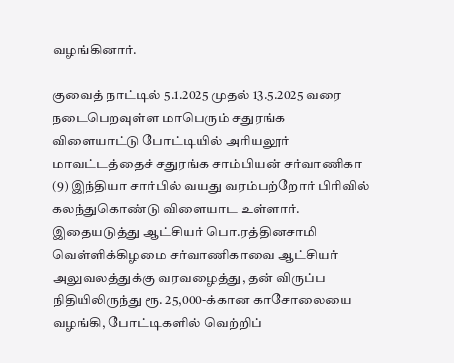வழங்கினார்.

குவைத் நாட்டில் 5.1.2025 முதல் 13.5.2025 வரை நடைபெறவுள்ள மாபெரும் சதுரங்க விளையாட்டு போட்டியில் அரியலூர் மாவட்டத்தைச் சதுரங்க சாம்பியன் சர்வாணிகா (9) இந்தியா சார்பில் வயது வரம்பற்றோர் பிரிவில் கலந்துகொண்டு விளையாட உள்ளார். இதையடுத்து ஆட்சியர் பொ.ரத்தினசாமி வெள்ளிக்கிழமை சர்வாணிகாவை ஆட்சியர் அலுவலத்துக்கு வரவழைத்து, தன் விருப்ப நிதியிலிருந்து ரூ. 25,000-க்கான காசோலையை வழங்கி, போட்டிகளில் வெற்றிப்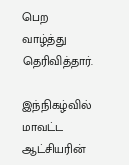பெற வாழ்த்து தெரிவித்தார்.

இந்நிகழ்வில் மாவட்ட ஆட்சியரின்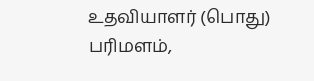உதவியாளர் (பொது) பரிமளம்,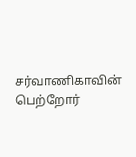சர்வாணிகாவின் பெற்றோர்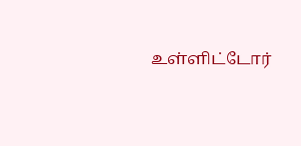உள்ளிட்டோர்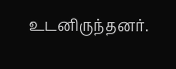உடனிருந்தனர்.